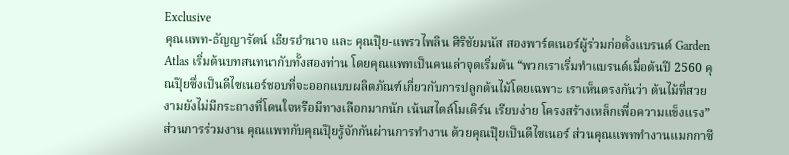Exclusive
คุณแพท-ธัญญารัตน์ เธียรอำนาจ และ คุณปุ๊ย-แพรวไพลิน ศิริชัยมนัส สองพาร์ตเนอร์ผู้ร่วมก่อตั้งแบรนด์ Garden Atlas เริ่มต้นบทสนทนากับทั้งสองท่าน โดยคุณแพทเป็นคนเล่าจุดเริ่มต้น “พวกเราเริ่มทำแบรนด์เมื่อต้นปี 2560 คุณปุ๊ยซึ่งเป็นดีไซเนอร์ชอบที่จะออกแบบผลิตภัณฑ์เกี่ยวกับการปลูกต้นไม้โดยเฉพาะ เราเห็นตรงกันว่า ต้นไม้ที่สวยงามยังไม่มีกระถางที่โดนใจหรือมีทางเลือกมากนัก เน้นสไตล์โมเดิร์น เรียบง่าย โครงสร้างเหล็กเพื่อความแข็งแรง” ส่วนการร่วมงาน คุณแพทกับคุณปุ๊ยรู้จักกันผ่านการทำงาน ด้วยคุณปุ๊ยเป็นดีไซเนอร์ ส่วนคุณแพททำงานแมกกาซี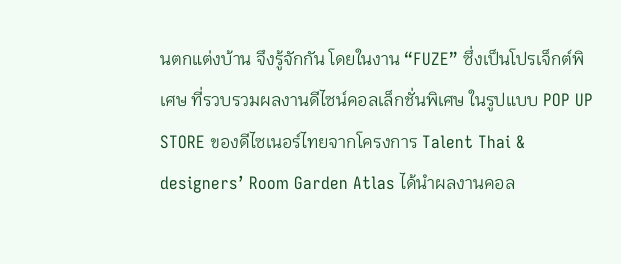นตกแต่งบ้าน จึงรู้จักกัน โดยในงาน “FUZE” ซึ่งเป็นโปรเจ็กต์พิเศษ ที่รวบรวมผลงานดีไซน์คอลเล็กชั่นพิเศษ ในรูปแบบ POP UP STORE ของดีไซเนอร์ไทยจากโครงการ Talent Thai & designers’ Room Garden Atlas ได้นำผลงานคอล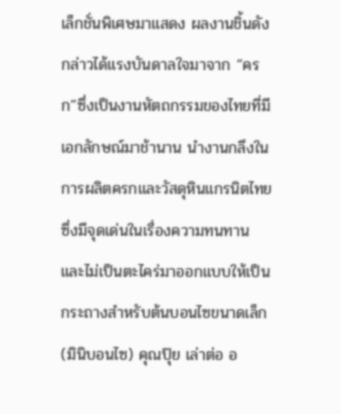เล็กชั่นพิเศษมาแสดง ผลงานชิ้นดังกล่าวได้แรงบันดาลใจมาจาก “ครก”ซึ่งเป็นงานหัตถกรรมของไทยที่มีเอกลักษณ์มาช้านาน นำงานกลึงในการผลิตครกและวัสดุหินแกรนิตไทย ซึ่งมีจุดเด่นในเรื่องความทนทานและไม่เป็นตะไคร่มาออกแบบให้เป็นกระถางสำหรับต้นบอนไซขนาดเล็ก (มินิบอนไซ) คุณปุ๊ย เล่าต่อ อ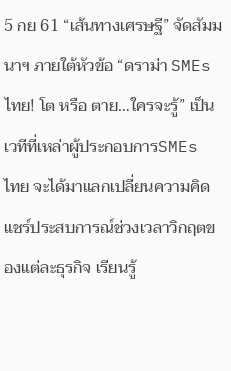5 กย 61 “เส้นทางเศรษฐี” จัดสัมมนาฯ ภายใต้หัวข้อ “ดราม่า SMEs ไทย! โต หรือ ตาย…ใครจะรู้” เป็นเวทีที่เหล่าผู้ประกอบการSMEs ไทย จะได้มาแลกเปลี่ยนความคิด แชร์ประสบการณ์ช่วงเวลาวิกฤตของแต่ละธุรกิจ เรียนรู้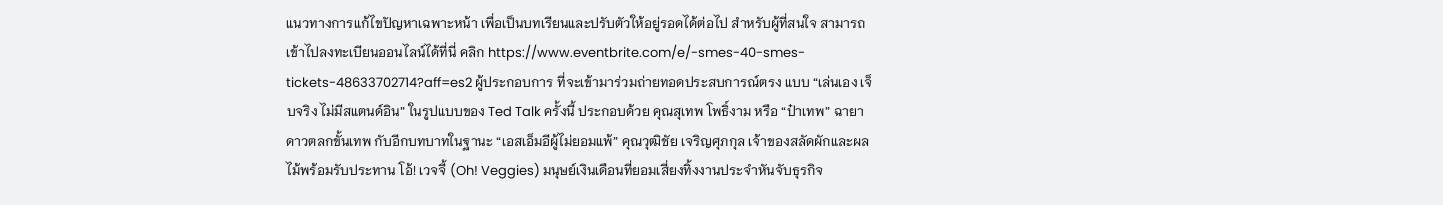แนวทางการแก้ไขปัญหาเฉพาะหน้า เพื่อเป็นบทเรียนและปรับตัวให้อยู่รอดได้ต่อไป สำหรับผู้ที่สนใจ สามารถเข้าไปลงทะเบียนออนไลน์ได้ที่นี่ คลิก https://www.eventbrite.com/e/-smes-40-smes-tickets-48633702714?aff=es2 ผู้ประกอบการ ที่จะเข้ามาร่วมถ่ายทอดประสบการณ์ตรง แบบ “เล่นเอง เจ็บจริง ไม่มีสแตนด์อิน” ในรูปแบบของ Ted Talk ครั้งนี้ ประกอบด้วย คุณสุเทพ โพธิ์งาม หรือ “ป๋าเทพ” ฉายาดาวตลกขั้นเทพ กับอีกบทบาทในฐานะ “เอสเอ็มอีผู้ไม่ยอมแพ้” คุณวุฒิชัย เจริญศุภกุล เจ้าของสลัดผักและผลไม้พร้อมรับประทาน โอ้! เวจจี้ (Oh! Veggies) มนุษย์เงินเดือนที่ยอมเสี่ยงทิ้งงานประจำหันจับธุรกิจ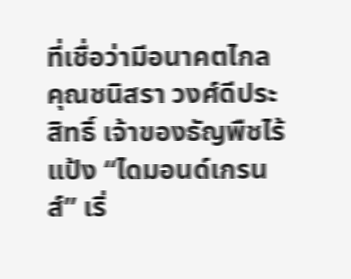ที่เชื่อว่ามีอนาคตไกล คุณชนิสรา วงศ์ดีประสิทธิ์ เจ้าของธัญพืชไร้แป้ง “ไดมอนด์เกรนส์” เริ่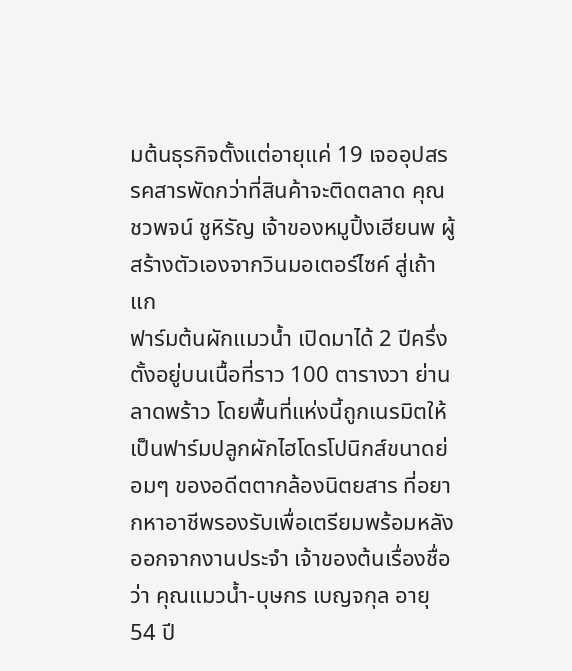มต้นธุรกิจตั้งแต่อายุแค่ 19 เจออุปสรรคสารพัดกว่าที่สินค้าจะติดตลาด คุณชวพจน์ ชูหิรัญ เจ้าของหมูปิ้งเฮียนพ ผู้สร้างตัวเองจากวินมอเตอร์ไซค์ สู่เถ้าแก
ฟาร์มต้นผักแมวน้ำ เปิดมาได้ 2 ปีครึ่ง ตั้งอยู่บนเนื้อที่ราว 100 ตารางวา ย่านลาดพร้าว โดยพื้นที่แห่งนี้ถูกเนรมิตให้เป็นฟาร์มปลูกผักไฮโดรโปนิกส์ขนาดย่อมๆ ของอดีตตากล้องนิตยสาร ที่อยากหาอาชีพรองรับเพื่อเตรียมพร้อมหลังออกจากงานประจำ เจ้าของต้นเรื่องชื่อว่า คุณแมวน้ำ-บุษกร เบญจกุล อายุ 54 ปี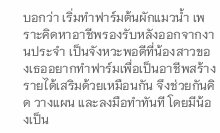บอกว่า เริ่มทำฟาร์มต้นผักแมวน้ำ เพราะคิดหาอาชีพรองรับหลังออกจากงานประจำ เป็นจังหวะพอดีที่น้องสาวของเธออยากทำฟาร์มเพื่อเป็นอาชีพสร้างรายได้เสริมด้วยเหมือนกัน จึงช่วยกันคิด วางแผน และลงมือทำทันที โดยมีน้องเป็น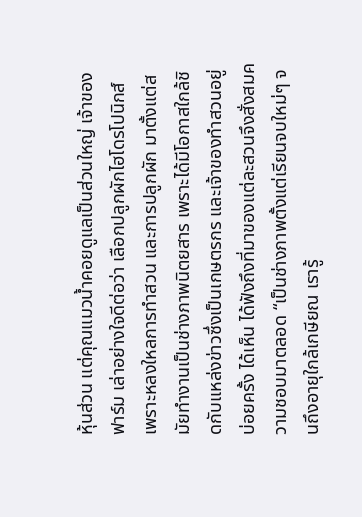หุ้นส่วน แต่คุณแมวน้ำคอยดูแลเป็นส่วนใหญ่ เจ้าของฟาร์ม เล่าอย่างใจดีต่อว่า เลือกปลูกผักไฮโดรโปนิกส์ เพราะหลงใหลการทำสวน และการปลูกผัก มาตั้งแต่สมัยทำงานเป็นช่างภาพนิตยสาร เพราะได้มีโอกาสใกล้ชิดกับแหล่งข่าวซึ่งเป็นเกษตรกร และเจ้าของทำสวนอยู่บ่อยครั้ง ได้เห็น ได้ฟังถึงที่มาของแต่ละสวนจึงสั่งสมความชอบมาตลอด “เป็นช่างภาพตั้งแต่เรียนจบใหม่ๆ จนถึงอายุใกล้เกษียณ เรารู้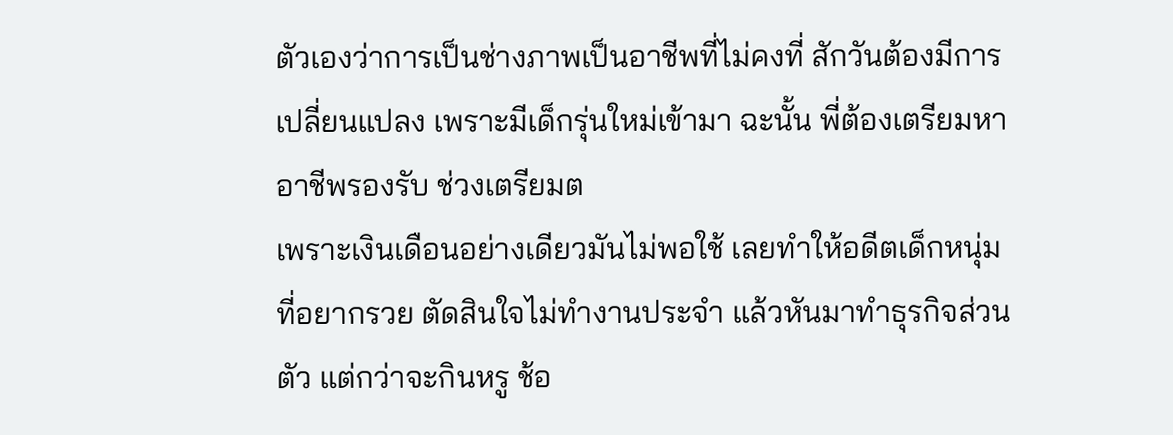ตัวเองว่าการเป็นช่างภาพเป็นอาชีพที่ไม่คงที่ สักวันต้องมีการเปลี่ยนแปลง เพราะมีเด็กรุ่นใหม่เข้ามา ฉะนั้น พี่ต้องเตรียมหาอาชีพรองรับ ช่วงเตรียมต
เพราะเงินเดือนอย่างเดียวมันไม่พอใช้ เลยทำให้อดีตเด็กหนุ่มที่อยากรวย ตัดสินใจไม่ทำงานประจำ แล้วหันมาทำธุรกิจส่วนตัว แต่กว่าจะกินหรู ช้อ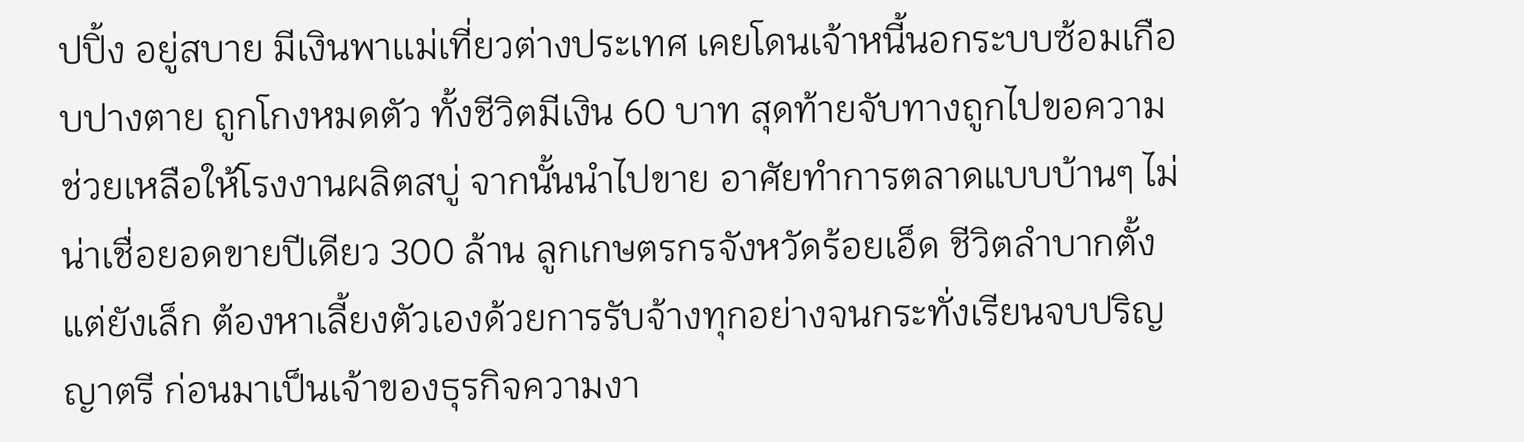ปปิ้ง อยู่สบาย มีเงินพาเเม่เที่ยวต่างประเทศ เคยโดนเจ้าหนี้นอกระบบซ้อมเกือบปางตาย ถูกโกงหมดตัว ทั้งชีวิตมีเงิน 60 บาท สุดท้ายจับทางถูกไปขอความช่วยเหลือให้โรงงานผลิตสบู่ จากนั้นนำไปขาย อาศัยทำการตลาดแบบบ้านๆ ไม่น่าเชื่อยอดขายปีเดียว 300 ล้าน ลูกเกษตรกรจังหวัดร้อยเอ็ด ชีวิตลำบากตั้งแต่ยังเล็ก ต้องหาเลี้ยงตัวเองด้วยการรับจ้างทุกอย่างจนกระทั่งเรียนจบปริญญาตรี ก่อนมาเป็นเจ้าของธุรกิจความงา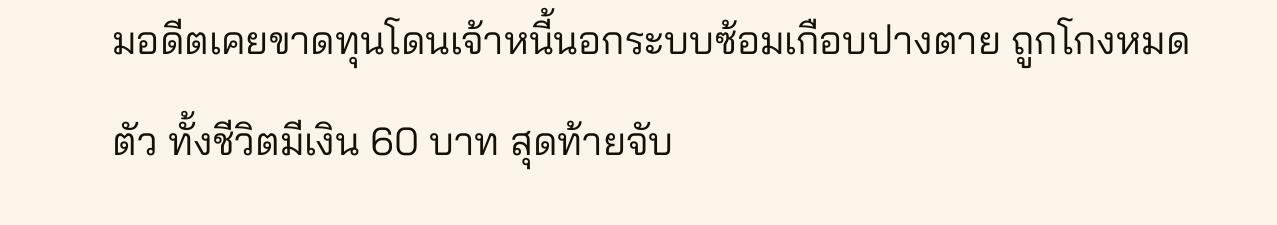มอดีตเคยขาดทุนโดนเจ้าหนี้นอกระบบซ้อมเกือบปางตาย ถูกโกงหมดตัว ทั้งชีวิตมีเงิน 60 บาท สุดท้ายจับ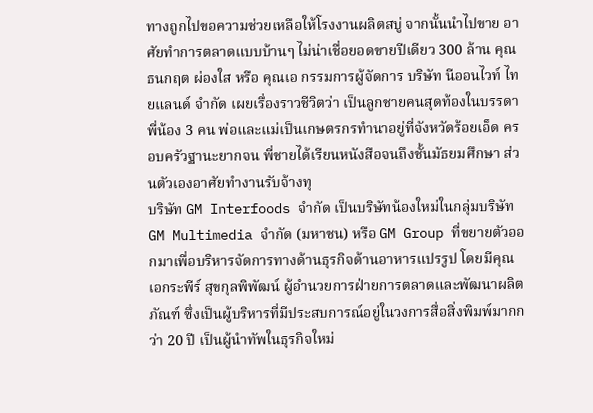ทางถูกไปขอความช่วยเหลือให้โรงงานผลิตสบู่ จากนั้นนำไปขาย อาศัยทำการตลาดแบบบ้านๆ ไม่น่าเชื่อยอดขายปีเดียว 300 ล้าน คุณธนกฤต ผ่องใส หรือ คุณเอ กรรมการผู้จัดการ บริษัท นีออนไวท์ ไทยแลนด์ จำกัด เผยเรื่องราวชีวิตว่า เป็นลูกชายคนสุดท้องในบรรดาพี่น้อง 3 คน พ่อและแม่เป็นเกษตรกรทำนาอยู่ที่จังหวัดร้อยเอ็ด ครอบครัวฐานะยากจน พี่ชายได้เรียนหนังสือจนถึงชั้นมัธยมศึกษา ส่วนตัวเองอาศัยทำงานรับจ้างทุ
บริษัท GM Interfoods จำกัด เป็นบริษัทน้องใหม่ในกลุ่มบริษัท GM Multimedia จำกัด (มหาชน) หรือ GM Group ที่ขยายตัวออกมาเพื่อบริหารจัดการทางด้านธุรกิจด้านอาหารแปรรูป โดยมีคุณเอกระพีร์ สุขกุลพิพัฒน์ ผู้อำนวยการฝ่ายการตลาดและพัฒนาผลิตภัณฑ์ ซึ่งเป็นผู้บริหารที่มีประสบการณ์อยู่ในวงการสื่อสิ่งพิมพ์มากกว่า 20 ปี เป็นผู้นำทัพในธุรกิจใหม่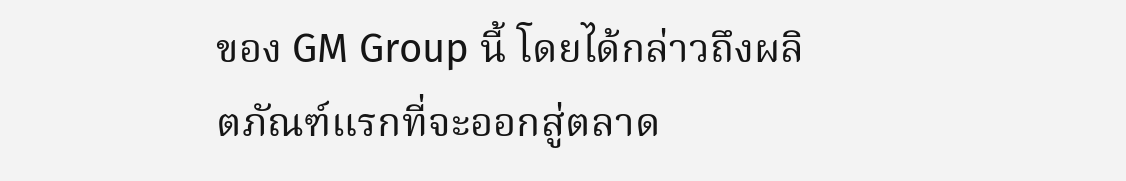ของ GM Group นี้ โดยได้กล่าวถึงผลิตภัณฑ์แรกที่จะออกสู่ตลาด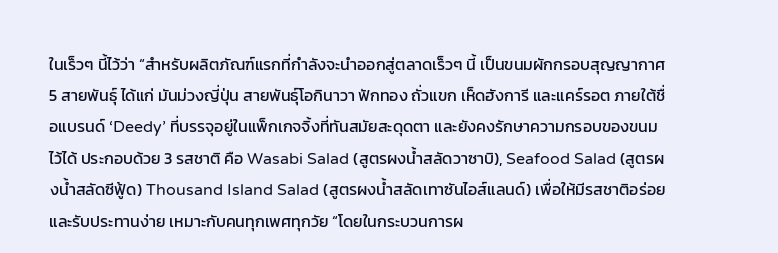ในเร็วๆ นี้ไว้ว่า “สำหรับผลิตภัณฑ์แรกที่กำลังจะนำออกสู่ตลาดเร็วๆ นี้ เป็นขนมผักกรอบสุญญากาศ 5 สายพันธุ์ ได้แก่ มันม่วงญี่ปุ่น สายพันธุ์โอกินาวา ฟักทอง ถั่วแขก เห็ดฮังการี และแคร์รอต ภายใต้ชื่อแบรนด์ ‘Deedy’ ที่บรรจุอยู่ในแพ็กเกจจิ้งที่ทันสมัยสะดุดตา และยังคงรักษาความกรอบของขนมไว้ได้ ประกอบด้วย 3 รสชาติ คือ Wasabi Salad (สูตรผงน้ำสลัดวาซาบิ), Seafood Salad (สูตรผงน้ำสลัดซีฟู้ด) Thousand Island Salad (สูตรผงน้ำสลัดเทาซันไอส์แลนด์) เพื่อให้มีรสชาติอร่อยและรับประทานง่าย เหมาะกับคนทุกเพศทุกวัย “โดยในกระบวนการผ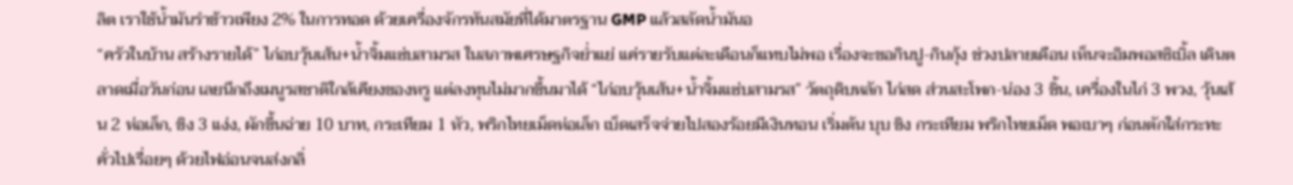ลิต เราใช้น้ำมันรำข้าวเพียง 2% ในการทอด ด้วยเครื่องจักรทันสมัยที่ได้มาตรฐาน GMP แล้วสลัดน้ำมันอ
“ครัวในบ้าน สร้างรายได้” ไก่อบวุ้นเส้น+น้ำจิ้มแซ่บสามรส ในสภาพเศรษฐกิจย่ำแย่ แค่รายรับแต่ละเดือนก็แทบไม่พอ เรื่องจะขอกินปู-กินกุ้ง ช่วงปลายเดือน เห็นจะอิมพอสซิเบิ้ล เดินตลาดเมื่อวันก่อน เลยนึกถึงเมนูรสชาติใกล้เคียงของหรู แต่ลงทุนไม่มากขึ้นมาได้ “ไก่อบวุ้นเส้น+น้ำจิ้มแซ่บสามรส” วัตถุดิบหลัก ไก่สด ส่วนสะโพก-น่อง 3 ชิ้น, เครื่องในไก่ 3 พวง, วุ้นเส้น 2 ห่อเล็ก, ขิง 3 แง่ง, ผักขึ้นฉ่าย 10 บาท, กระเทียม 1 หัว, พริกไทยเม็ดห่อเล็ก เบ็ดเสร็จจ่ายไปสองร้อยมีเงินทอน เริ่มต้น บุบ ขิง กระเทียม พริกไทยเม็ด พอเบาๆ ก่อนตักใส่กระทะคั่วไปเรื่อยๆ ด้วยไฟอ่อนจนส่งกลิ่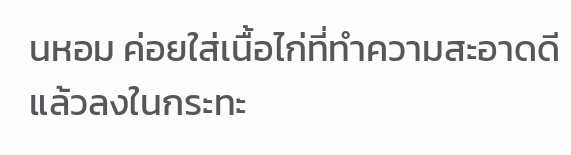นหอม ค่อยใส่เนื้อไก่ที่ทำความสะอาดดีแล้วลงในกระทะ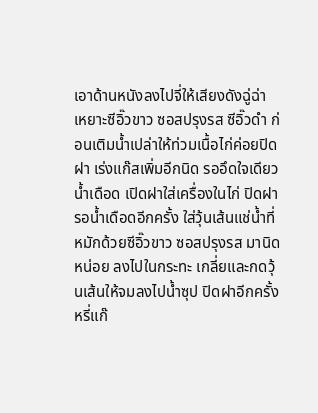เอาด้านหนังลงไปจี่ให้เสียงดังฉู่ฉ่า เหยาะซีอิ๊วขาว ซอสปรุงรส ซีอิ๊วดำ ก่อนเติมน้ำเปล่าให้ท่วมเนื้อไก่ค่อยปิดฝา เร่งแก๊สเพิ่มอีกนิด รออึดใจเดียว น้ำเดือด เปิดฝาใส่เครื่องในไก่ ปิดฝารอน้ำเดือดอีกครั้ง ใส่วุ้นเส้นแช่น้ำที่หมักด้วยซีอิ๊วขาว ซอสปรุงรส มานิดหน่อย ลงไปในกระทะ เกลี่ยและกดวุ้นเส้นให้จมลงไปน้ำซุป ปิดฝาอีกครั้ง หรี่แก๊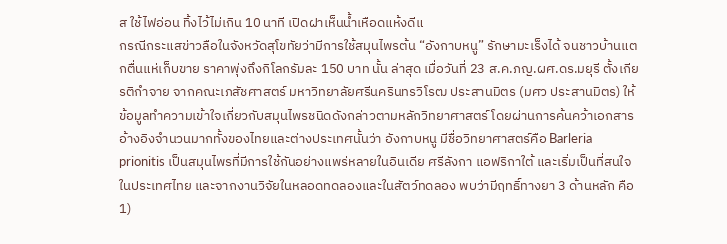ส ใช้ไฟอ่อน ทิ้งไว้ไม่เกิน 10 นาที เปิดฝาเห็นน้ำเหือดแห้งดีแ
กรณีกระแสข่าวลือในจังหวัดสุโขทัยว่ามีการใช้สมุนไพรต้น “อังกาบหนู” รักษามะเร็งได้ จนชาวบ้านแตกตื่นแห่เก็บขาย ราคาพุ่งถึงกิโลกรัมละ 150 บาท นั้น ล่าสุด เมื่อวันที่ 23 ส.ค.ภญ.ผศ.ดร.มยุรี ตั้งเกียรติกำจาย จากคณะเภสัชศาสตร์ มหาวิทยาลัยศรีนครินทรวิโรฒ ประสานมิตร (มศว ประสานมิตร) ให้ข้อมูลทำความเข้าใจเกี่ยวกับสมุนไพรชนิดดังกล่าวตามหลักวิทยาศาสตร์ โดยผ่านการค้นคว้าเอกสารอ้างอิงจำนวนมากทั้งของไทยและต่างประเทศนั้นว่า อังกาบหนู มีชื่อวิทยาศาสตร์คือ Barleria prionitis เป็นสมุนไพรที่มีการใช้กันอย่างแพร่หลายในอินเดีย ศรีลังกา แอฟริกาใต้ และเริ่มเป็นที่สนใจในประเทศไทย และจากงานวิจัยในหลอดทดลองและในสัตว์ทดลอง พบว่ามีฤทธิ์ทางยา 3 ด้านหลัก คือ 1)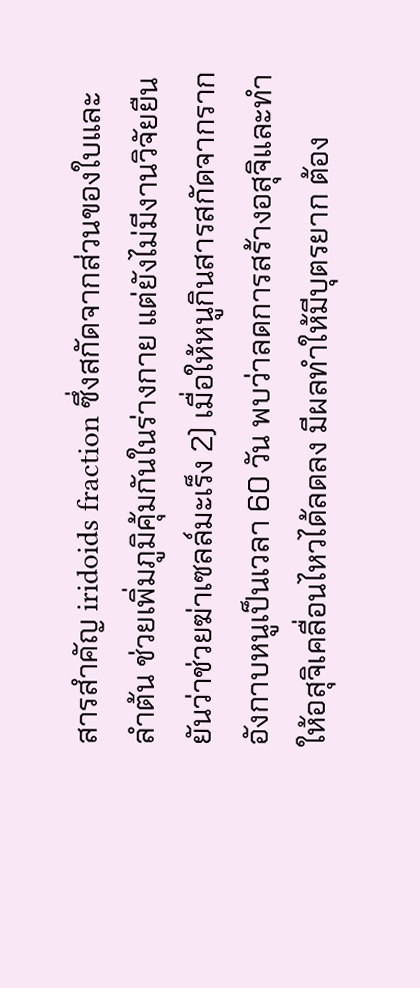สารสำคัญ iridoids fraction ซึ่งสกัดจากส่วนของใบและ ลำต้น ช่วยเพิ่มภูมิคุ้มกันในร่างกาย แต่ยังไม่มีงานวิจัยยืนยันว่าช่วยฆ่าเซลล์มะเร็ง 2) เมื่อให้หนูกินสารสกัดจากรากอังกาบหนูเป็นเวลา 60 วัน พบว่าลดการสร้างอสุจิและทำให้อสุจิเคลื่อนไหวได้ลดลง มีผลทำให้มีบุตรยาก ต้อง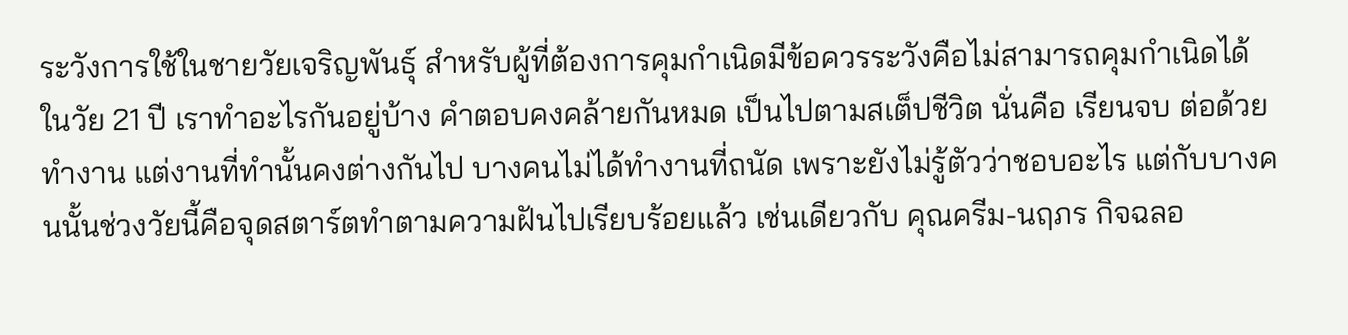ระวังการใช้ในชายวัยเจริญพันธุ์ สำหรับผู้ที่ต้องการคุมกำเนิดมีข้อควรระวังคือไม่สามารถคุมกำเนิดได้
ในวัย 21 ปี เราทำอะไรกันอยู่บ้าง คำตอบคงคล้ายกันหมด เป็นไปตามสเต็ปชีวิต นั่นคือ เรียนจบ ต่อด้วยทำงาน แต่งานที่ทำนั้นคงต่างกันไป บางคนไม่ได้ทำงานที่ถนัด เพราะยังไม่รู้ตัวว่าชอบอะไร แต่กับบางคนนั้นช่วงวัยนี้คือจุดสตาร์ตทำตามความฝันไปเรียบร้อยแล้ว เช่นเดียวกับ คุณครีม-นฤภร กิจฉลอ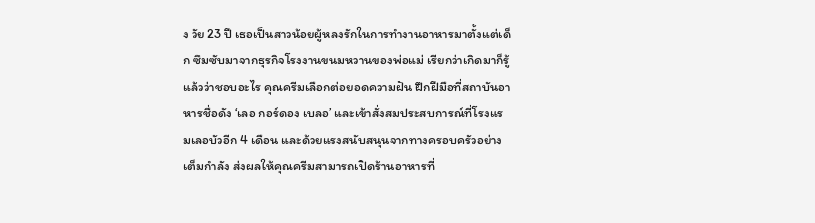ง วัย 23 ปี เธอเป็นสาวน้อยผู้หลงรักในการทำงานอาหารมาตั้งแต่เด็ก ซึมซับมาจากธุรกิจโรงงานขนมหวานของพ่อแม่ เรียกว่าเกิดมาก็รู้แล้วว่าชอบอะไร คุณครีมเลือกต่อยอดความฝัน ฝึกฝีมือที่สถาบันอาหารชื่อดัง ‘เลอ กอร์ดอง เบลอ’ และเข้าสั่งสมประสบการณ์ที่โรงแรมเลอบัวอีก 4 เดือน และด้วยแรงสนับสนุนจากทางครอบครัวอย่างเต็มกำลัง ส่งผลให้คุณครีมสามารถเปิดร้านอาหารที่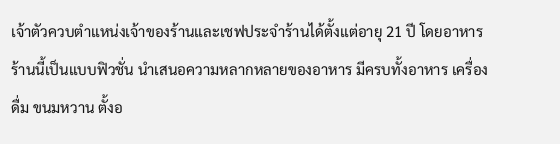เจ้าตัวควบตำแหน่งเจ้าของร้านและเชฟประจำร้านได้ตั้งแต่อายุ 21 ปี โดยอาหารร้านนี้เป็นแบบฟิวชั่น นำเสนอความหลากหลายของอาหาร มีครบทั้งอาหาร เครื่องดื่ม ขนมหวาน ตั้งอ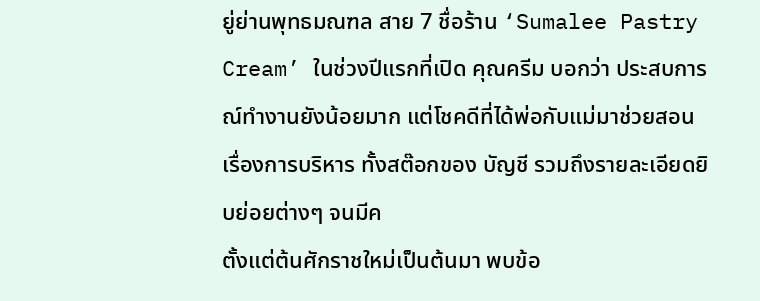ยู่ย่านพุทธมณฑล สาย 7 ชื่อร้าน ‘Sumalee Pastry Cream’ ในช่วงปีแรกที่เปิด คุณครีม บอกว่า ประสบการณ์ทำงานยังน้อยมาก แต่โชคดีที่ได้พ่อกับแม่มาช่วยสอนเรื่องการบริหาร ทั้งสต๊อกของ บัญชี รวมถึงรายละเอียดยิบย่อยต่างๆ จนมีค
ตั้งแต่ต้นศักราชใหม่เป็นต้นมา พบข้อ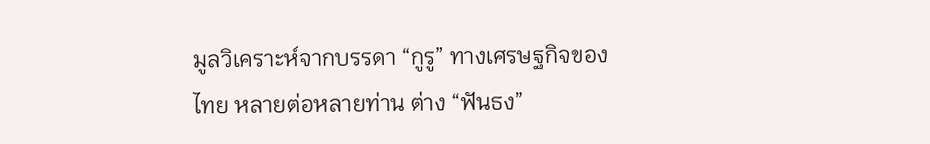มูลวิเคราะห์จากบรรดา “กูรู” ทางเศรษฐกิจของไทย หลายต่อหลายท่าน ต่าง “ฟันธง”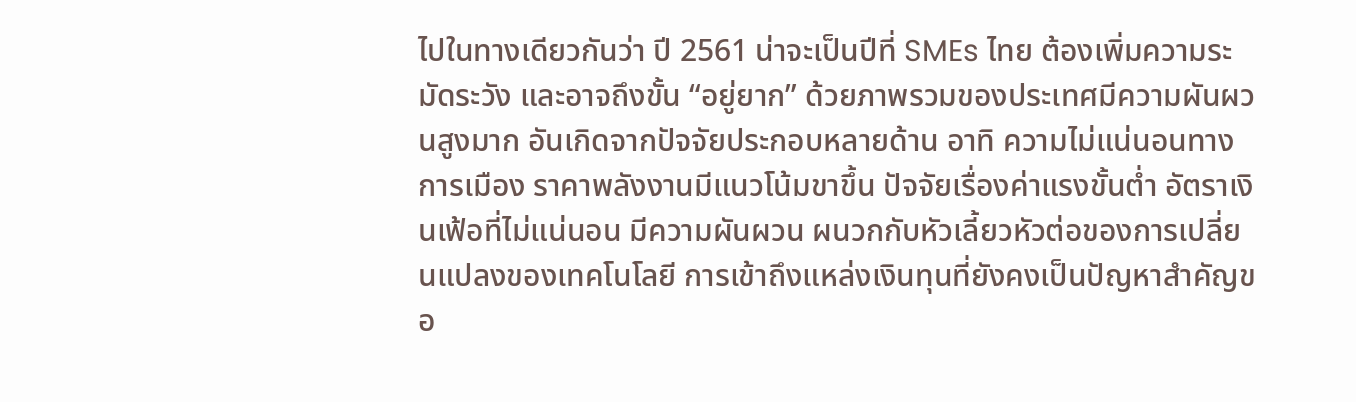ไปในทางเดียวกันว่า ปี 2561 น่าจะเป็นปีที่ SMEs ไทย ต้องเพิ่มความระมัดระวัง และอาจถึงขั้น “อยู่ยาก” ด้วยภาพรวมของประเทศมีความผันผวนสูงมาก อันเกิดจากปัจจัยประกอบหลายด้าน อาทิ ความไม่แน่นอนทางการเมือง ราคาพลังงานมีแนวโน้มขาขึ้น ปัจจัยเรื่องค่าแรงขั้นต่ำ อัตราเงินเฟ้อที่ไม่แน่นอน มีความผันผวน ผนวกกับหัวเลี้ยวหัวต่อของการเปลี่ยนแปลงของเทคโนโลยี การเข้าถึงแหล่งเงินทุนที่ยังคงเป็นปัญหาสำคัญขอ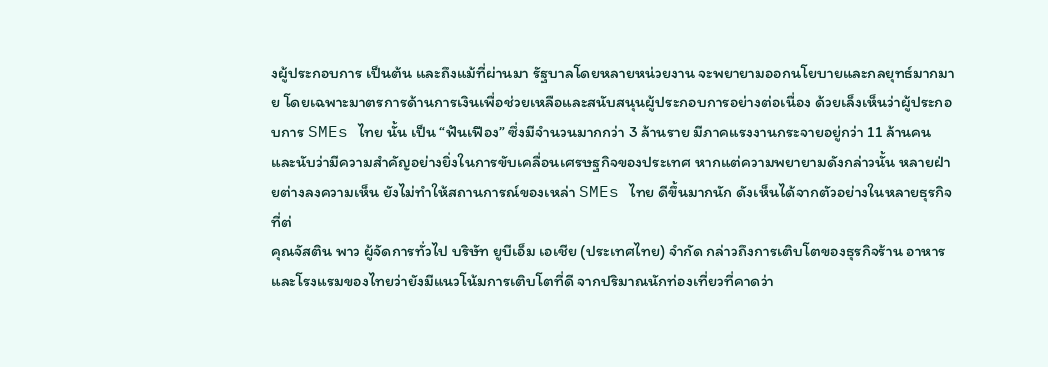งผู้ประกอบการ เป็นต้น และถึงแม้ที่ผ่านมา รัฐบาลโดยหลายหน่วยงาน จะพยายามออกนโยบายและกลยุทธ์มากมาย โดยเฉพาะมาตรการด้านการเงินเพื่อช่วยเหลือและสนับสนุนผู้ประกอบการอย่างต่อเนื่อง ด้วยเล็งเห็นว่าผู้ประกอบการ SMEs ไทย นั้น เป็น “ฟันเฟือง” ซึ่งมีจำนวนมากกว่า 3 ล้านราย มีภาคแรงงานกระจายอยู่กว่า 11 ล้านคน และนับว่ามีความสำคัญอย่างยิ่งในการขับเคลื่อนเศรษฐกิจของประเทศ หากแต่ความพยายามดังกล่าวนั้น หลายฝ่ายต่างลงความเห็น ยังไม่ทำให้สถานการณ์ของเหล่า SMEs ไทย ดีขึ้นมากนัก ดังเห็นได้จากตัวอย่างในหลายธุรกิจ ที่ต่
คุณจัสติน พาว ผู้จัดการทั่วไป บริษัท ยูบีเอ็ม เอเชีย (ประเทศไทย) จำกัด กล่าวถึงการเติบโตของธุรกิจร้าน อาหารและโรงแรมของไทยว่ายังมีแนวโน้มการเติบโตที่ดี จากปริมาณนักท่องเที่ยวที่คาดว่า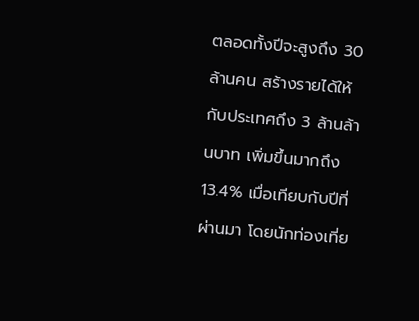ตลอดทั้งปีจะสูงถึง 30 ล้านคน สร้างรายได้ให้กับประเทศถึง 3 ล้านล้านบาท เพิ่มขึ้นมากถึง 13.4% เมื่อเทียบกับปีที่ผ่านมา โดยนักท่องเที่ย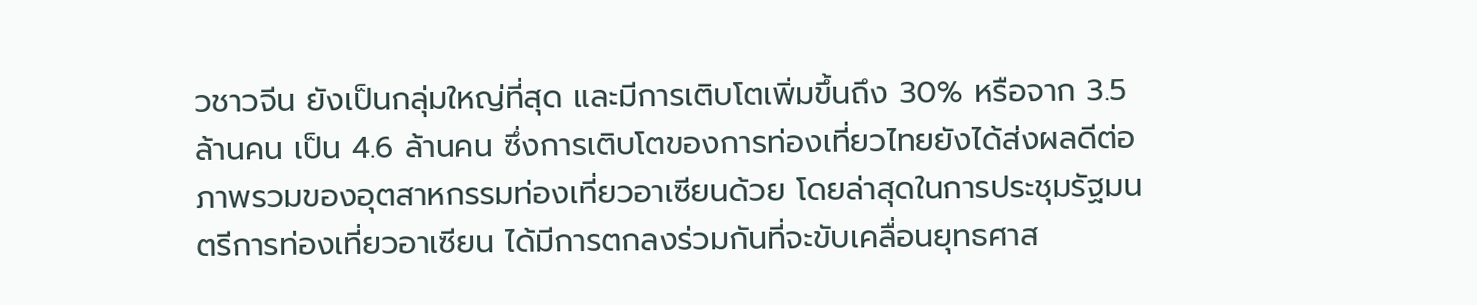วชาวจีน ยังเป็นกลุ่มใหญ่ที่สุด และมีการเติบโตเพิ่มขึ้นถึง 30% หรือจาก 3.5 ล้านคน เป็น 4.6 ล้านคน ซึ่งการเติบโตของการท่องเที่ยวไทยยังได้ส่งผลดีต่อภาพรวมของอุตสาหกรรมท่องเที่ยวอาเซียนด้วย โดยล่าสุดในการประชุมรัฐมนตรีการท่องเที่ยวอาเซียน ได้มีการตกลงร่วมกันที่จะขับเคลื่อนยุทธศาส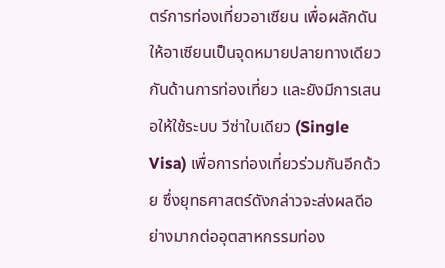ตร์การท่องเที่ยวอาเซียน เพื่อผลักดันให้อาเซียนเป็นจุดหมายปลายทางเดียวกันด้านการท่องเที่ยว และยังมีการเสนอให้ใช้ระบบ วีซ่าใบเดียว (Single Visa) เพื่อการท่องเที่ยวร่วมกันอีกด้วย ซึ่งยุทธศาสตร์ดังกล่าวจะส่งผลดีอย่างมากต่ออุตสาหกรรมท่อง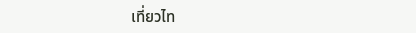เที่ยวไท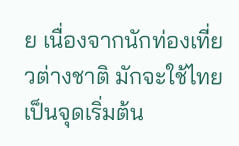ย เนื่องจากนักท่องเที่ยวต่างชาติ มักจะใช้ไทยเป็นจุดเริ่มต้น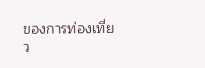ของการท่องเที่ยว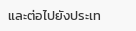และต่อไปยังประเท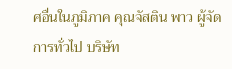ศอื่นในภูมิภาค คุณจัสติน พาว ผู้จัดการทั่วไป บริษัท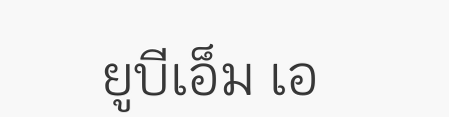ยูบีเอ็ม เอ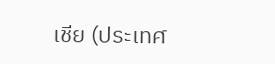เชีย (ประเทศ